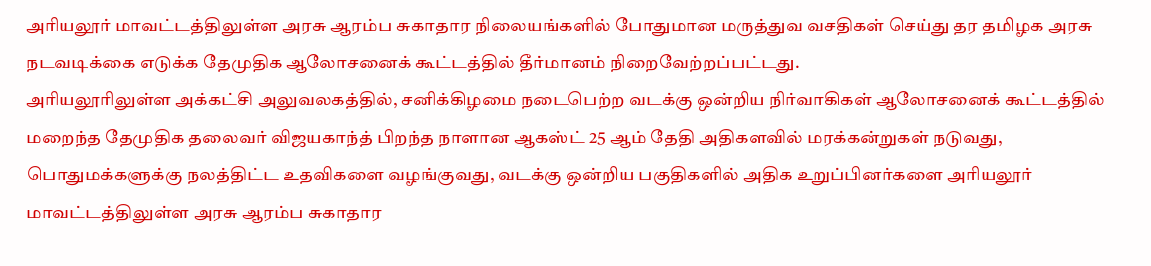அரியலூர் மாவட்டத்திலுள்ள அரசு ஆரம்ப சுகாதார நிலையங்களில் போதுமான மருத்துவ வசதிகள் செய்து தர தமிழக அரசு நடவடிக்கை எடுக்க தேமுதிக ஆலோசனைக் கூட்டத்தில் தீர்மானம் நிறைவேற்றப்பட்டது.
அரியலூரிலுள்ள அக்கட்சி அலுவலகத்தில், சனிக்கிழமை நடைபெற்ற வடக்கு ஒன்றிய நிர்வாகிகள் ஆலோசனைக் கூட்டத்தில் மறைந்த தேமுதிக தலைவர் விஜயகாந்த் பிறந்த நாளான ஆகஸ்ட் 25 ஆம் தேதி அதிகளவில் மரக்கன்றுகள் நடுவது, பொதுமக்களுக்கு நலத்திட்ட உதவிகளை வழங்குவது, வடக்கு ஒன்றிய பகுதிகளில் அதிக உறுப்பினர்களை அரியலூர் மாவட்டத்திலுள்ள அரசு ஆரம்ப சுகாதார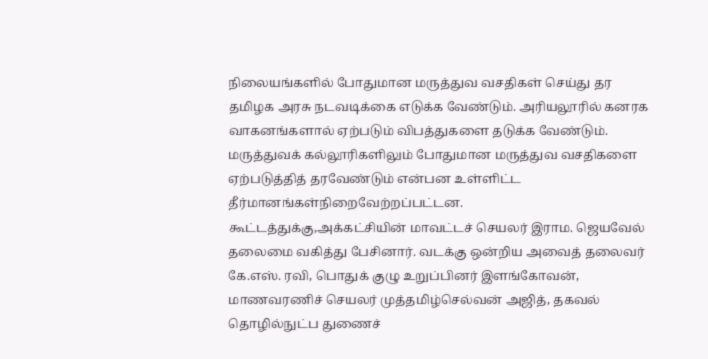நிலையங்களில் போதுமான மருத்துவ வசதிகள் செய்து தர தமிழக அரசு நடவடிக்கை எடுக்க வேண்டும். அரியலூரில் கனரக வாகனங்களால் ஏற்படும் விபத்துகளை தடுக்க வேண்டும். மருத்துவக் கல்லூரிகளிலும் போதுமான மருத்துவ வசதிகளை ஏற்படுத்தித் தரவேண்டும் என்பன உள்ளிட்ட தீர்மானங்கள்நிறைவேற்றப்பட்டன.
கூட்டத்துக்கு,அக்கட்சியின் மாவட்டச் செயலர் இராம. ஜெயவேல் தலைமை வகித்து பேசினார். வடக்கு ஒன்றிய அவைத் தலைவர் கே.எஸ். ரவி, பொதுக் குழு உறுப்பினர் இளங்கோவன், மாணவரணிச் செயலர் முத்தமிழ்செல்வன் அஜித், தகவல் தொழில்நுட்ப துணைச்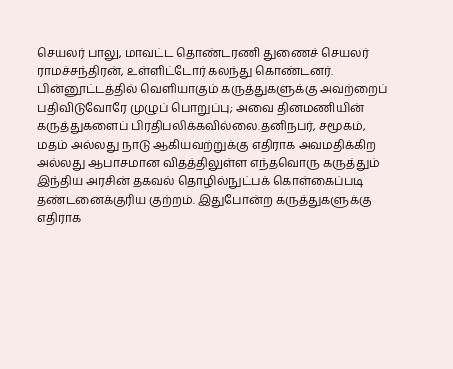செயலர் பாலு, மாவட்ட தொண்டரணி துணைச் செயலர் ராமச்சந்திரன், உள்ளிட்டோர் கலந்து கொண்டனர்.
பின்னூட்டத்தில் வெளியாகும் கருத்துகளுக்கு அவற்றைப் பதிவிடுவோரே முழுப் பொறுப்பு; அவை தினமணியின் கருத்துகளைப் பிரதிபலிக்கவில்லை.தனிநபர், சமூகம், மதம் அல்லது நாடு ஆகியவற்றுக்கு எதிராக அவமதிக்கிற அல்லது ஆபாசமான விதத்திலுள்ள எந்தவொரு கருத்தும் இந்திய அரசின் தகவல் தொழில்நுட்பக் கொள்கைப்படி தண்டனைக்குரிய குற்றம். இதுபோன்ற கருத்துகளுக்கு எதிராக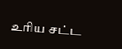உரிய சட்ட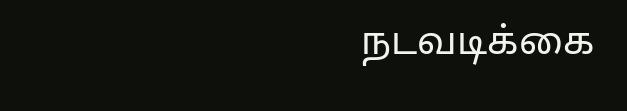நடவடிக்கை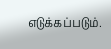எடுக்கப்படும்.